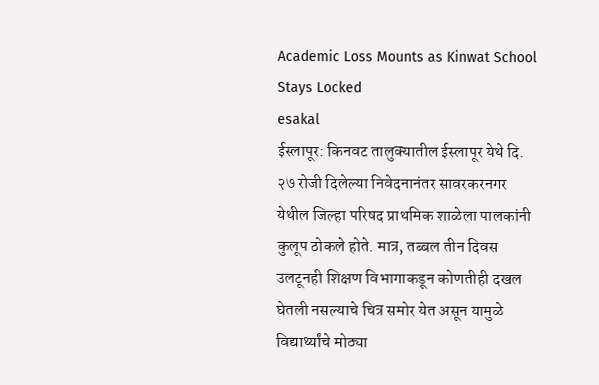Academic Loss Mounts as Kinwat School Stays Locked
esakal
ईस्लापूर: किनवट तालुक्यातील ईस्लापूर येथे दि. २७ रोजी दिलेल्या निवेदनानंतर सावरकरनगर येथील जिल्हा परिषद प्राथमिक शाळेला पालकांनी कुलूप ठोकले होते. मात्र, तब्बल तीन दिवस उलटूनही शिक्षण विभागाकडून कोणतीही दखल घेतली नसल्याचे चित्र समोर येत असून यामुळे विद्यार्थ्यांचे मोठ्या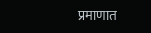प्रमाणात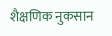शैक्षणिक नुकसान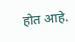होत आहे.